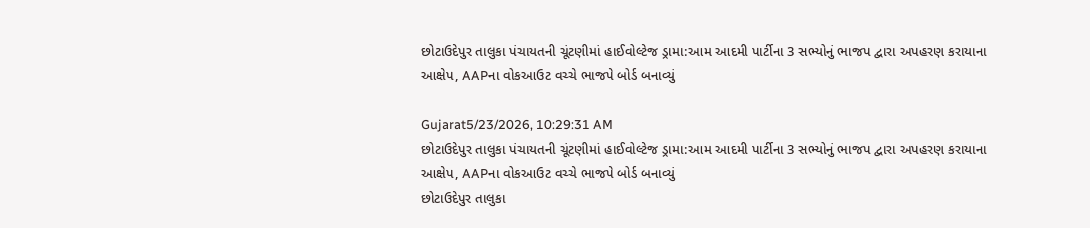છોટાઉદેપુર તાલુકા પંચાયતની ચૂંટણીમાં હાઈવોલ્ટેજ ડ્રામા:આમ આદમી પાર્ટીના 3 સભ્યોનું ભાજપ દ્વારા અપહરણ કરાયાના આક્ષેપ, AAPના વોકઆઉટ વચ્ચે ભાજપે બોર્ડ બનાવ્યું

Gujarat5/23/2026, 10:29:31 AM
છોટાઉદેપુર તાલુકા પંચાયતની ચૂંટણીમાં હાઈવોલ્ટેજ ડ્રામા:આમ આદમી પાર્ટીના 3 સભ્યોનું ભાજપ દ્વારા અપહરણ કરાયાના આક્ષેપ, AAPના વોકઆઉટ વચ્ચે ભાજપે બોર્ડ બનાવ્યું
છોટાઉદેપુર તાલુકા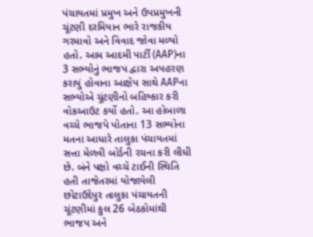પંચાયતમાં પ્રમુખ અને ઉપપ્રમુખની ચૂંટણી દરમિયાન ભારે રાજકીય ગરમાવો અને વિવાદ જોવા મળ્યો હતો. આમ આદમી પાર્ટી (AAP)ના 3 સભ્યોનું ભાજપ દ્વારા અપહરણ કરાયું હોવાના આક્ષેપ સાથે AAPના સભ્યોએ ચૂંટણીનો બહિષ્કાર કરી વોકઆઉટ કર્યો હતો. આ હોબાળા વચ્ચે ભાજપે પોતાના 13 સભ્યોના મતના આધારે તાલુકા પંચાયતમાં સત્તા મેળવી બોર્ડની રચના કરી લીધી છે. બંને પક્ષો વચ્ચે ટાઈની સ્થિતિ હતી તાજેતરમાં યોજાયેલી છોટાઉદેપુર તાલુકા પંચાયતની ચૂંટણીમાં કુલ 26 બેઠકોમાંથી ભાજપ અને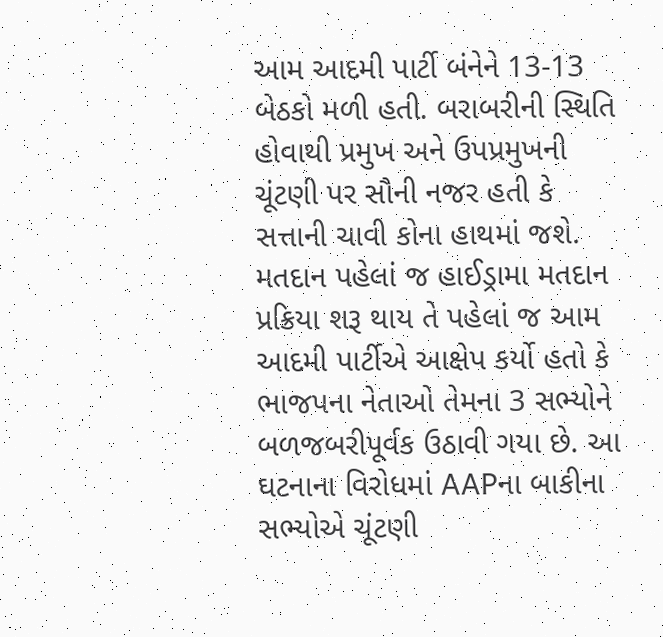આમ આદમી પાર્ટી બંનેને 13-13 બેઠકો મળી હતી. બરાબરીની સ્થિતિ હોવાથી પ્રમુખ અને ઉપપ્રમુખની ચૂંટણી પર સૌની નજર હતી કે સત્તાની ચાવી કોના હાથમાં જશે. મતદાન પહેલાં જ હાઈડ્રામા મતદાન પ્રક્રિયા શરૂ થાય તે પહેલાં જ આમ આદમી પાર્ટીએ આક્ષેપ કર્યો હતો કે ભાજપના નેતાઓ તેમના 3 સભ્યોને બળજબરીપૂર્વક ઉઠાવી ગયા છે. આ ઘટનાના વિરોધમાં AAPના બાકીના સભ્યોએ ચૂંટણી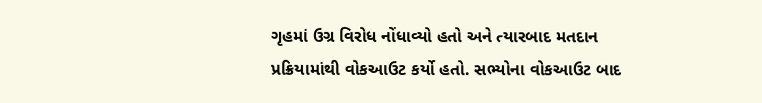ગૃહમાં ઉગ્ર વિરોધ નોંધાવ્યો હતો અને ત્યારબાદ મતદાન પ્રક્રિયામાંથી વોકઆઉટ કર્યો હતો. સભ્યોના વોકઆઉટ બાદ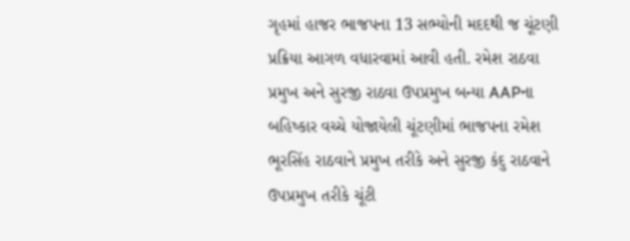ગૃહમાં હાજર ભાજપના 13 સભ્યોની મદદથી જ ચૂંટણી પ્રક્રિયા આગળ વધારવામાં આવી હતી. રમેશ રાઠવા પ્રમુખ અને સુરજી રાઠવા ઉપપ્રમુખ બન્યા AAPના બહિષ્કાર વચ્ચે યોજાયેલી ચૂંટણીમાં ભાજપના રમેશ ભૂરસિંહ રાઠવાને પ્રમુખ તરીકે અને સુરજી કંદુ રાઠવાને ઉપપ્રમુખ તરીકે ચૂંટી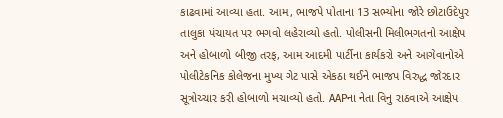કાઢવામાં આવ્યા હતા. આમ, ભાજપે પોતાના 13 સભ્યોના જોરે છોટાઉદેપુર તાલુકા પંચાયત પર ભગવો લહેરાવ્યો હતો. પોલીસની મિલીભગતનો આક્ષેપ અને હોબાળો બીજી તરફ, આમ આદમી પાર્ટીના કાર્યકરો અને આગેવાનોએ પોલીટેકનિક કોલેજના મુખ્ય ગેટ પાસે એકઠા થઈને ભાજપ વિરુદ્ધ જોરદાર સૂત્રોચ્ચાર કરી હોબાળો મચાવ્યો હતો. AAPના નેતા વિનુ રાઠવાએ આક્ષેપ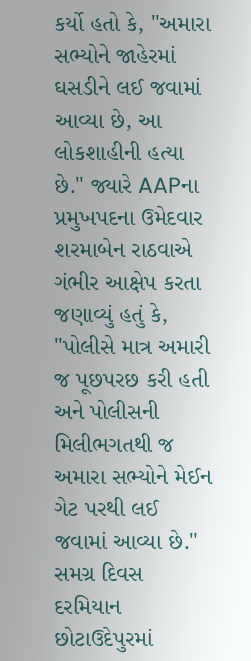કર્યો હતો કે, "અમારા સભ્યોને જાહેરમાં ઘસડીને લઈ જવામાં આવ્યા છે, આ લોકશાહીની હત્યા છે." જ્યારે AAPના પ્રમુખપદના ઉમેદવાર શરમાબેન રાઠવાએ ગંભીર આક્ષેપ કરતા જણાવ્યું હતું કે, "પોલીસે માત્ર અમારી જ પૂછપરછ કરી હતી અને પોલીસની મિલીભગતથી જ અમારા સભ્યોને મેઈન ગેટ પરથી લઈ જવામાં આવ્યા છે." સમગ્ર દિવસ દરમિયાન છોટાઉદેપુરમાં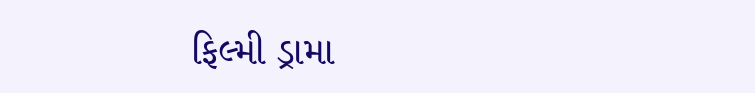ફિલ્મી ડ્રામા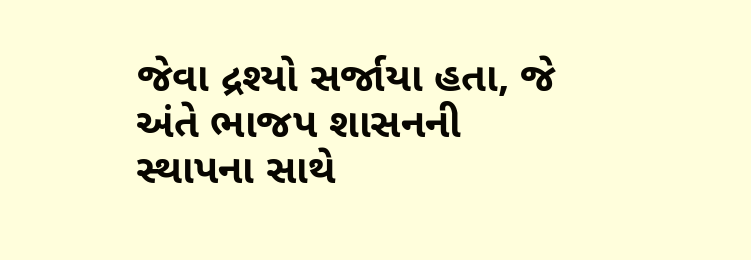જેવા દ્રશ્યો સર્જાયા હતા, જે અંતે ભાજપ શાસનની સ્થાપના સાથે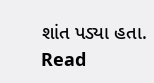શાંત પડ્યા હતા.
Read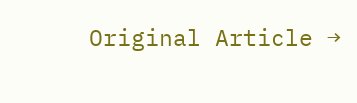Original Article →